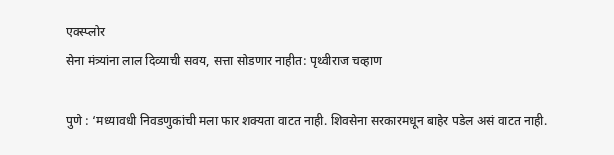एक्स्प्लोर
सेना मंत्र्यांना लाल दिव्याची सवय, सत्ता सोडणार नाहीत: पृथ्वीराज चव्हाण

पुणे : ‘मध्यावधी निवडणुकांची मला फार शक्यता वाटत नाही. शिवसेना सरकारमधून बाहेर पडेल असं वाटत नाही.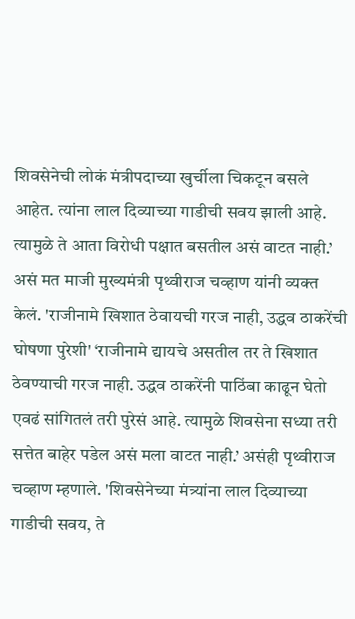शिवसेनेची लोकं मंत्रीपदाच्या खुर्चीला चिकटून बसले आहेत. त्यांना लाल दिव्याच्या गाडीची सवय झाली आहे. त्यामुळे ते आता विरोधी पक्षात बसतील असं वाटत नाही.’ असं मत माजी मुख्यमंत्री पृथ्वीराज चव्हाण यांनी व्यक्त केलं. 'राजीनामे खिशात ठेवायची गरज नाही, उद्धव ठाकरेंची घोषणा पुरेशी' ‘राजीनामे द्यायचे असतील तर ते खिशात ठेवण्याची गरज नाही. उद्धव ठाकरेंनी पाठिंबा काढून घेतो एवढं सांगितलं तरी पुरेसं आहे. त्यामुळे शिवसेना सध्या तरी सत्तेत बाहेर पडेल असं मला वाटत नाही.’ असंही पृथ्वीराज चव्हाण म्हणाले. 'शिवसेनेच्या मंत्र्यांना लाल दिव्याच्या गाडीची सवय, ते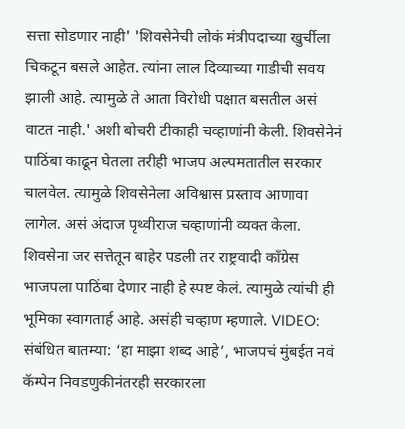सत्ता सोडणार नाही' 'शिवसेनेची लोकं मंत्रीपदाच्या खुर्चीला चिकटून बसले आहेत. त्यांना लाल दिव्याच्या गाडीची सवय झाली आहे. त्यामुळे ते आता विरोधी पक्षात बसतील असं वाटत नाही.' अशी बोचरी टीकाही चव्हाणांनी केली. शिवसेनेनं पाठिंबा काढून घेतला तरीही भाजप अल्पमतातील सरकार चालवेल. त्यामुळे शिवसेनेला अविश्वास प्रस्ताव आणावा लागेल. असं अंदाज पृथ्वीराज चव्हाणांनी व्यक्त केला. शिवसेना जर सत्तेतून बाहेर पडली तर राष्ट्रवादी काँग्रेस भाजपला पाठिंबा देणार नाही हे स्पष्ट केलं. त्यामुळे त्यांची ही भूमिका स्वागतार्ह आहे. असंही चव्हाण म्हणाले. VIDEO: संबंधित बातम्या: ‘हा माझा शब्द आहे’, भाजपचं मुंबईत नवं कॅम्पेन निवडणुकीनंतरही सरकारला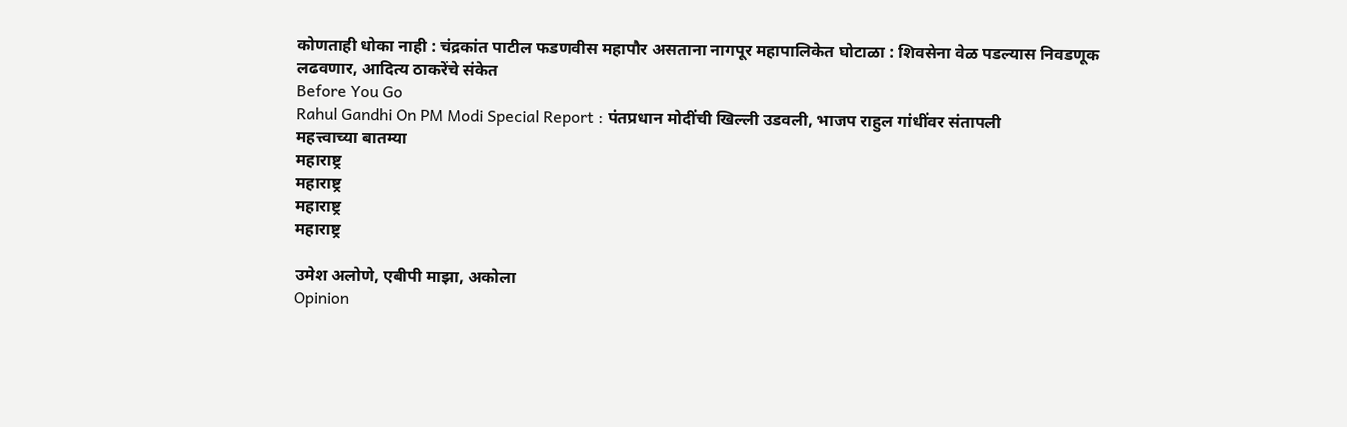कोणताही धोका नाही : चंद्रकांत पाटील फडणवीस महापौर असताना नागपूर महापालिकेत घोटाळा : शिवसेना वेळ पडल्यास निवडणूक लढवणार, आदित्य ठाकरेंचे संकेत
Before You Go
Rahul Gandhi On PM Modi Special Report : पंतप्रधान मोदींची खिल्ली उडवली, भाजप राहुल गांधींवर संतापली
महत्त्वाच्या बातम्या
महाराष्ट्र
महाराष्ट्र
महाराष्ट्र
महाराष्ट्र

उमेश अलोणे, एबीपी माझा, अकोला
Opinion